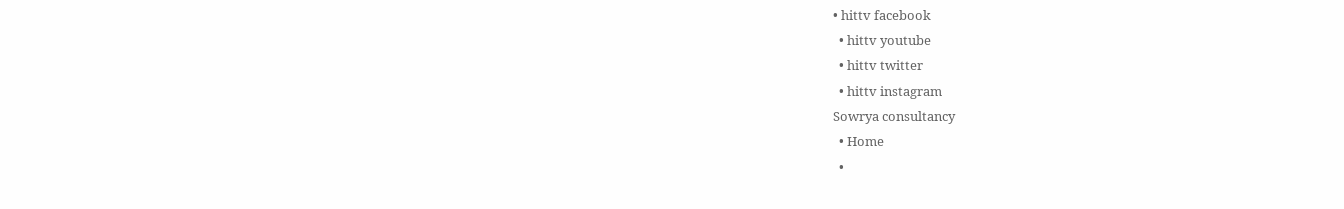• hittv facebook
  • hittv youtube
  • hittv twitter
  • hittv instagram
Sowrya consultancy
  • Home
  •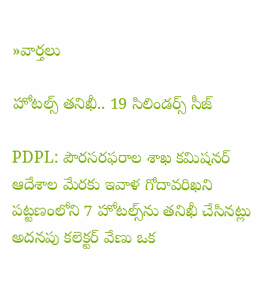»వార్తలు

హోటల్స్ తనిఖీ.. 19 సిలిండర్స్ సీజ్

PDPL: పౌరసరఫరాల శాఖ కమిషనర్ ఆదేశాల మేరకు ఇవాళ గోదావరిఖని పట్టణంలోని 7 హోటల్స్‌ను తనిఖీ చేసినట్లు అదనపు కలెక్టర్ వేణు ఒక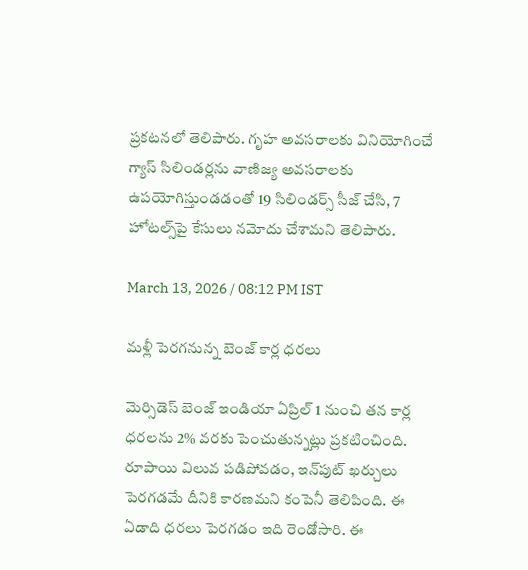ప్రకటనలో తెలిపారు. గృహ అవసరాలకు వినియోగించే గ్యాస్ సిలిండర్లను వాణిజ్య అవసరాలకు ఉపయోగిస్తుండడంతో 19 సిలిండర్స్ సీజ్ చేసి, 7 హోటల్స్‌పై కేసులు నమోదు చేశామని తెలిపారు.

March 13, 2026 / 08:12 PM IST

మళ్లీ పెరగనున్న బెంజ్ కార్ల ధరలు

మెర్సిడెస్ బెంజ్ ఇండియా ఏప్రిల్ 1 నుంచి తన కార్ల ధరలను 2% వరకు పెంచుతున్నట్లు ప్రకటించింది. రూపాయి విలువ పడిపోవడం, ఇన్‌పుట్ ఖర్చులు పెరగడమే దీనికి కారణమని కంపెనీ తెలిపింది. ఈ ఏడాది ధరలు పెరగడం ఇది రెండోసారి. ఈ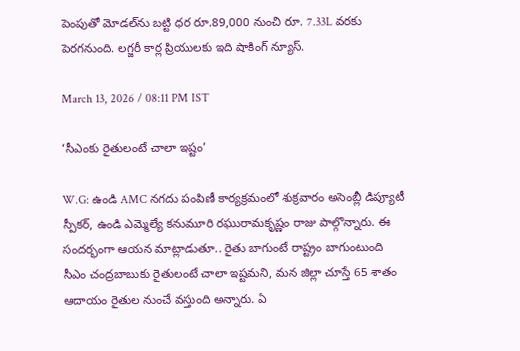పెంపుతో మోడల్‌ను బట్టి ధర రూ.89,000 నుంచి రూ. 7.33L వరకు పెరగనుంది. లగ్జరీ కార్ల ప్రియులకు ఇది షాకింగ్ న్యూస్.

March 13, 2026 / 08:11 PM IST

‘సీఎంకు రైతులంటే చాలా ఇష్టం’

W.G: ఉండి AMC నగదు పంపిణీ కార్యక్రమంలో శుక్రవారం అసెంబ్లీ డిప్యూటీ స్పీకర్, ఉండి ఎమ్మెల్యే కనుమూరి రఘురామకృష్ణం రాజు పాల్గొన్నారు. ఈ సందర్భంగా ఆయన మాట్లాడుతూ.. రైతు బాగుంటే రాష్ట్రం బాగుంటుంది సీఎం చంద్రబాబుకు రైతులంటే చాలా ఇష్టమని, మన జిల్లా చూస్తే 65 శాతం ఆదాయం రైతుల నుంచే వస్తుంది అన్నారు. ఏ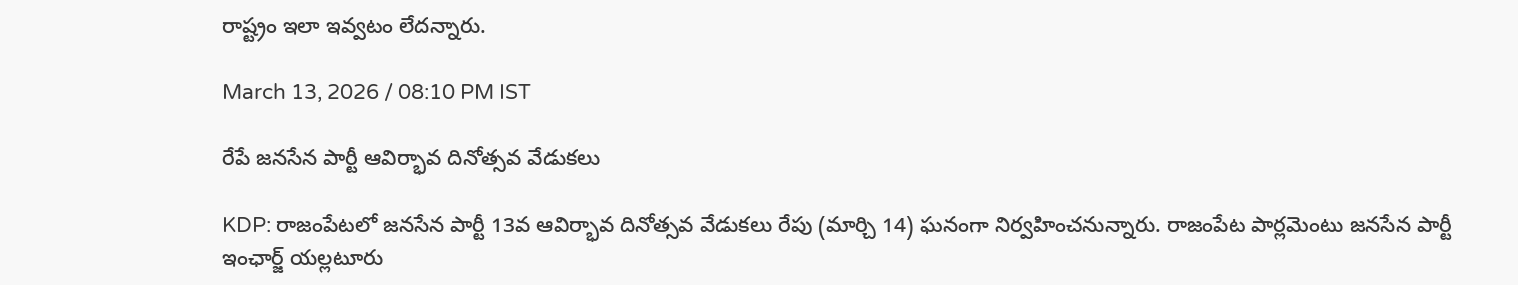రాష్ట్రం ఇలా ఇవ్వటం లేదన్నారు.

March 13, 2026 / 08:10 PM IST

రేపే జనసేన పార్టీ ఆవిర్భావ దినోత్సవ వేడుకలు

KDP: రాజంపేటలో జనసేన పార్టీ 13వ ఆవిర్భావ దినోత్సవ వేడుకలు రేపు (మార్చి 14) ఘనంగా నిర్వహించనున్నారు. రాజంపేట పార్లమెంటు జనసేన పార్టీ ఇంఛార్జ్ యల్లటూరు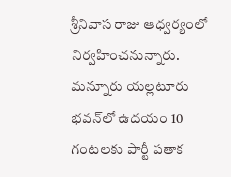శ్రీనివాస రాజు ఆధ్వర్యంలో నిర్వహించనున్నారు. మన్నూరు యల్లటూరు భవన్‌లో ఉదయం 10 గంటలకు పార్టీ పతాక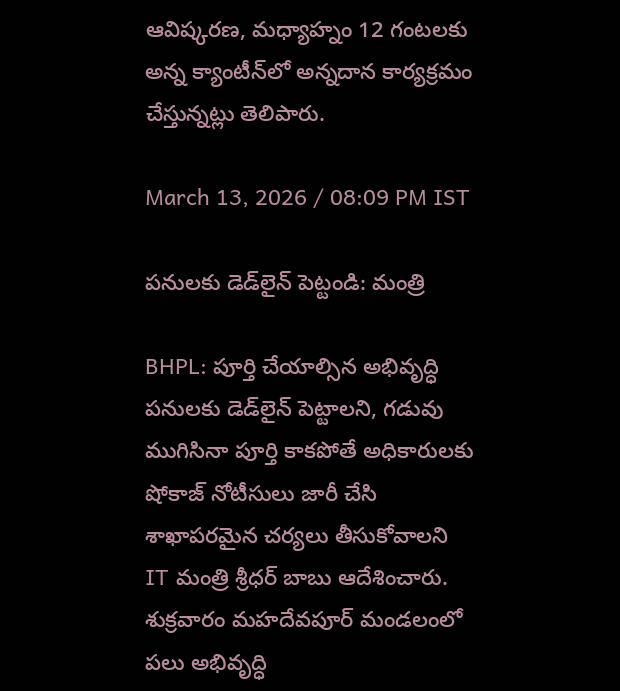ఆవిష్కరణ, మధ్యాహ్నం 12 గంటలకు అన్న క్యాంటీన్‌లో అన్నదాన కార్యక్రమం చేస్తున్నట్లు తెలిపారు.

March 13, 2026 / 08:09 PM IST

పనులకు డెడ్‌లైన్ పెట్టండి: మంత్రి

BHPL: పూర్తి చేయాల్సిన అభివృద్ధి పనులకు డెడ్‌లైన్ పెట్టాలని, గడువు ముగిసినా పూర్తి కాకపోతే అధికారులకు షోకాజ్ నోటీసులు జారీ చేసి శాఖాపరమైన చర్యలు తీసుకోవాలని IT మంత్రి శ్రీధర్ బాబు ఆదేశించారు. శుక్రవారం మహదేవపూర్ మండలంలో పలు అభివృద్ధి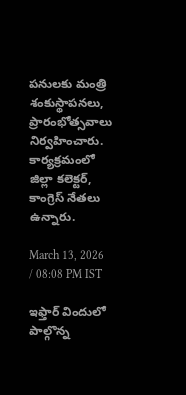పనులకు మంత్రి శంకుస్థాపనలు, ప్రారంభోత్సవాలు నిర్వహించారు. కార్యక్రమంలో జిల్లా కలెక్టర్, కాంగ్రెస్ నేతలు ఉన్నారు.

March 13, 2026 / 08:08 PM IST

ఇఫ్తార్ విందులో పాల్గొన్న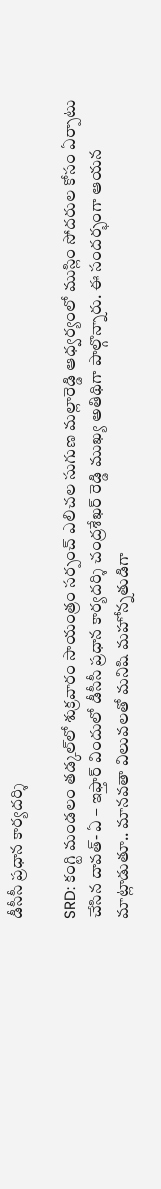డీసీసీ ప్రధాన కార్యదర్శి

SRD: కంగ్టి మండలం తడ్కల్‌లో శుక్రవారం సాయంత్రం సర్పంచ్ ఎలిచల సుగుణ మల్లారెడ్డి ఆధ్వర్యంలో ముస్లిం సోదరుల కోసం ఏర్పాటు చేసిన దావత్- ఏ – ఇఫ్తార్ విందులో డీసీసీ ప్రధాన కార్యదర్శి చంద్రశేఖర్ రెడ్డి ముఖ్య అతిథిగా పాల్గొన్నారు. ఈ సందర్భంగా ఆయన మాట్లాడుతూ.. మానవతా విలువలతో మనిషి మహోన్నతుడిగా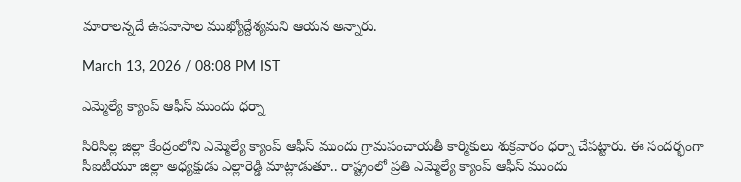మారాలన్నదే ఉపవాసాల ముఖ్యోద్దేశ్యమని ఆయన అన్నారు.

March 13, 2026 / 08:08 PM IST

ఎమ్మెల్యే క్యాంప్ ఆఫీస్ ముందు ధర్నా

సిరిసిల్ల జిల్లా కేంద్రంలోని ఎమ్మెల్యే క్యాంప్ ఆఫీస్ ముందు గ్రామపంచాయతీ కార్మికులు శుక్రవారం ధర్నా చేపట్టారు. ఈ సందర్భంగా సీఐటీయూ జిల్లా అధ్యక్షుడు ఎల్లారెడ్డి మాట్లాడుతూ.. రాష్ట్రంలో ప్రతి ఎమ్మెల్యే క్యాంప్ ఆఫీస్ ముందు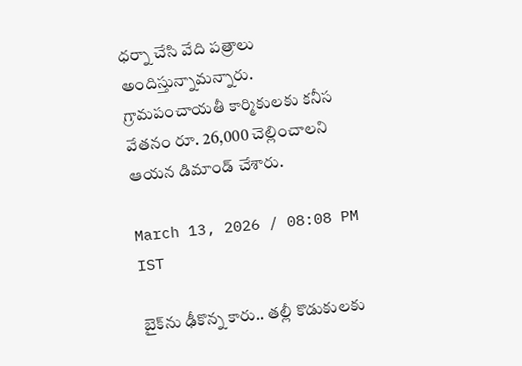ధర్నా చేసి వేది పత్రాలు అందిస్తున్నామన్నారు. గ్రామపంచాయతీ కార్మికులకు కనీస వేతనం రూ. 26,000 చెల్లించాలని ఆయన డిమాండ్ చేశారు.

March 13, 2026 / 08:08 PM IST

బైక్‌ను ఢీకొన్న కారు.. తల్లీ కొడుకులకు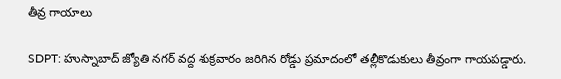తీవ్ర గాయాలు

SDPT: హుస్నాబాద్ జ్యోతి నగర్ వద్ద శుక్రవారం జరిగిన రోడ్డు ప్రమాదంలో తల్లీకొడుకులు తీవ్రంగా గాయపడ్డారు.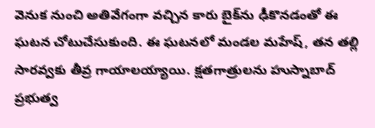వెనుక నుంచి అతివేగంగా వచ్చిన కారు బైక్‌ను ఢీకొనడంతో ఈ ఘటన చోటుచేసుకుంది. ఈ ఘటనలో మండల మహేష్, తన తల్లి సారవ్వకు తీవ్ర గాయాలయ్యాయి. క్షతగాత్రులను హుస్నాబాద్ ప్రభుత్వ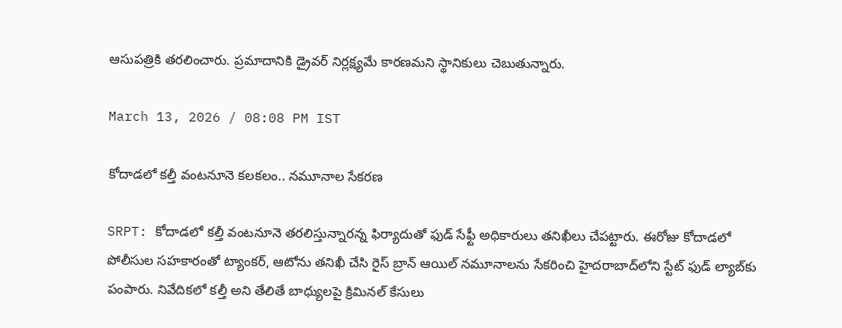ఆసుపత్రికి తరలించారు. ప్రమాదానికి డ్రైవర్ నిర్లక్ష్యమే కారణమని స్థానికులు చెబుతున్నారు.

March 13, 2026 / 08:08 PM IST

కోదాడలో కల్తీ వంటనూనె కలకలం.. నమూనాల సేకరణ

SRPT: కోదాడలో కల్తీ వంటనూనె తరలిస్తున్నారన్న ఫిర్యాదుతో ఫుడ్ సేఫ్టీ అధికారులు తనిఖీలు చేపట్టారు. ఈరోజు కోదాడలో పోలీసుల సహకారంతో ట్యాంకర్, ఆటోను తనిఖీ చేసి రైస్ బ్రాన్ ఆయిల్ నమూనాలను సేకరించి హైదరాబాద్‌లోని స్టేట్ ఫుడ్ ల్యాబ్‌కు పంపారు. నివేదికలో కల్తీ అని తేలితే బాధ్యులపై క్రిమినల్ కేసులు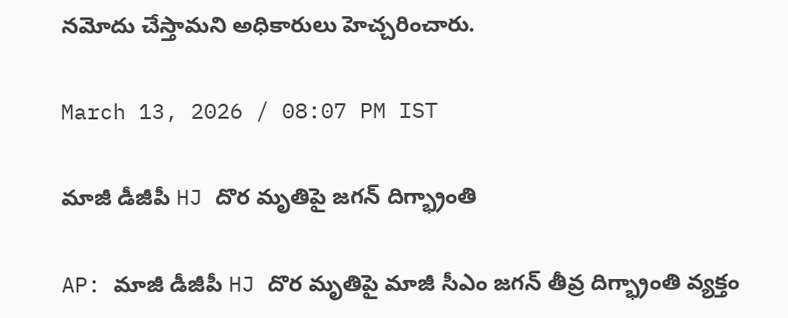నమోదు చేస్తామని అధికారులు హెచ్చరించారు.

March 13, 2026 / 08:07 PM IST

మాజీ డీజీపీ HJ దొర మృతిపై జగన్ దిగ్భ్రాంతి

AP: మాజీ డీజీపీ HJ దొర మృతిపై మాజీ సీఎం జగన్ తీవ్ర దిగ్భ్రాంతి వ్యక్తం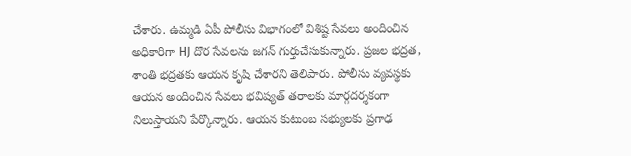చేశారు. ఉమ్మడి ఏపీ పోలీసు విభాగంలో విశిష్ట సేవలు అందించిన అధికారిగా HJ దొర సేవలను జగన్ గుర్తుచేసుకున్నారు. ప్రజల భద్రత, శాంతి భద్రతకు ఆయన కృషి చేశారని తెలిపారు. పోలీసు వ్యవస్థకు ఆయన అందించిన సేవలు భవిష్యత్ తరాలకు మార్గదర్శకంగా నిలుస్తాయని పేర్కొన్నారు. ఆయన కుటుంబ సభ్యులకు ప్రగాఢ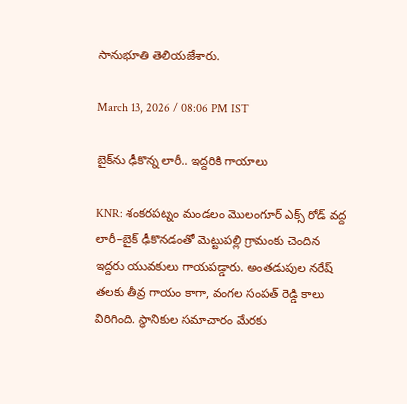సానుభూతి తెలియజేశారు.

March 13, 2026 / 08:06 PM IST

బైక్‌ను ఢీకొన్న లారీ.. ఇద్దరికి గాయాలు

KNR: శంకరపట్నం మండలం మొలంగూర్ ఎక్స్ రోడ్ వద్ద లారీ–బైక్ ఢీకొనడంతో మెట్టుపల్లి గ్రామంకు చెందిన ఇద్దరు యువకులు గాయపడ్డారు. అంతడుపుల నరేష్ తలకు తీవ్ర గాయం కాగా, వంగల సంపత్ రెడ్డి కాలు విరిగింది. స్థానికుల సమాచారం మేరకు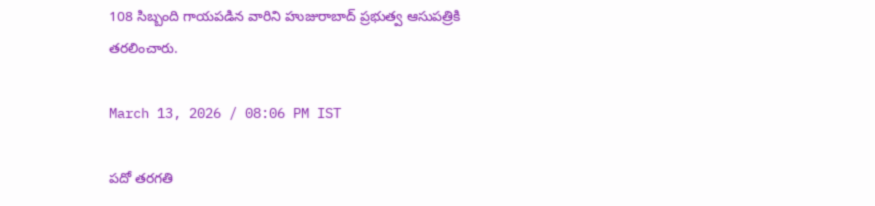108 సిబ్బంది గాయపడిన వారిని హుజురాబాద్ ప్రభుత్వ ఆసుపత్రికి తరలించారు.

March 13, 2026 / 08:06 PM IST

పదో తరగతి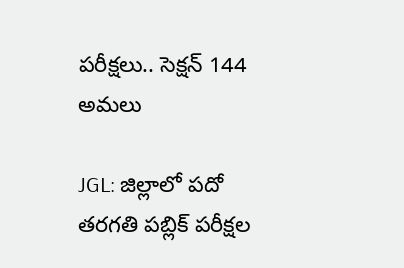పరీక్షలు.. సెక్షన్ 144 అమలు

JGL: జిల్లాలో పదో తరగతి పబ్లిక్ పరీక్షల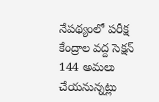నేపథ్యంలో పరీక్ష కేంద్రాల వద్ద సెక్షన్ 144 అమలు చేయనున్నట్లు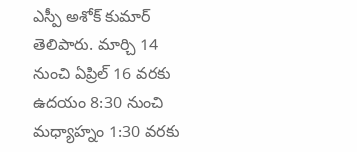ఎస్పీ అశోక్ కుమార్ తెలిపారు. మార్చి 14 నుంచి ఏప్రిల్ 16 వరకు ఉదయం 8:30 నుంచి మధ్యాహ్నం 1:30 వరకు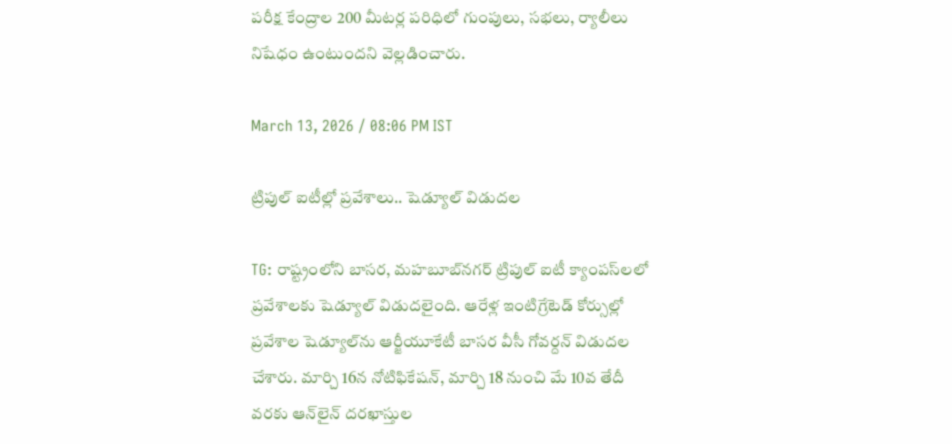పరీక్ష కేంద్రాల 200 మీటర్ల పరిధిలో గుంపులు, సభలు, ర్యాలీలు నిషేధం ఉంటుందని వెల్లడించారు.

March 13, 2026 / 08:06 PM IST

ట్రిపుల్ ఐటీల్లో ప్రవేశాలు.. షెడ్యూల్ విడుదల

TG: రాష్ట్రంలోని బాసర, మహబూబ్‌నగర్‌ ట్రిపుల్‌ ఐటీ క్యాంపస్‌లలో ప్రవేశాలకు షెడ్యూల్‌ విడుదలైంది. ఆరేళ్ల ఇంటిగ్రేటెడ్‌ కోర్సుల్లో ప్రవేశాల షెడ్యూల్‌ను ఆర్జీయూకేటీ బాసర వీసీ గోవర్దన్‌ విడుదల చేశారు. మార్చి 16న నోటిఫికేషన్‌, మార్చి 18 నుంచి మే 10వ తేదీ వరకు ఆన్‌లైన్‌ దరఖాస్తుల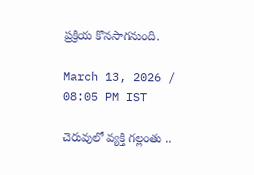ప్రక్రియ కొనసాగనుంది.

March 13, 2026 / 08:05 PM IST

చెరువులో వ్యక్తి గల్లంతు ..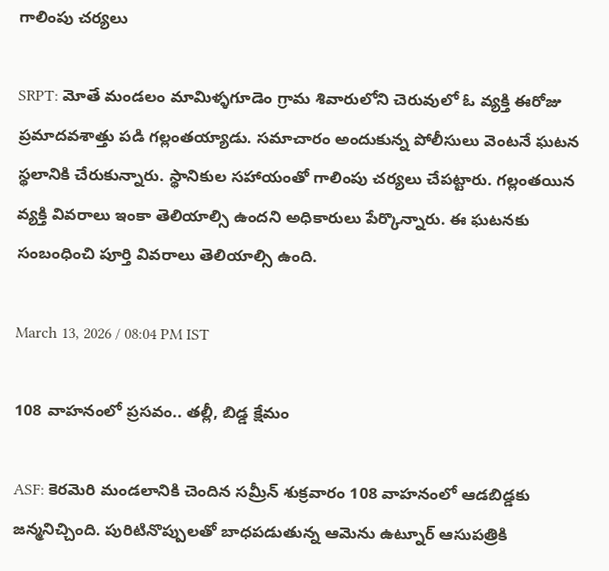గాలింపు చర్యలు

SRPT: మోతే మండలం మామిళ్ళగూడెం గ్రామ శివారులోని చెరువులో ఓ వ్యక్తి ఈరోజు ప్రమాదవశాత్తు పడి గల్లంతయ్యాడు. సమాచారం అందుకున్న పోలీసులు వెంటనే ఘటన స్థలానికి చేరుకున్నారు. స్థానికుల సహాయంతో గాలింపు చర్యలు చేపట్టారు. గల్లంతయిన వ్యక్తి వివరాలు ఇంకా తెలియాల్సి ఉందని అధికారులు పేర్కొన్నారు. ఈ ఘటనకు సంబంధించి పూర్తి వివరాలు తెలియాల్సి ఉంది.

March 13, 2026 / 08:04 PM IST

108 వాహనంలో ప్రసవం.. తల్లీ, బిడ్డ క్షేమం

ASF: కెరమెరి మండలానికి చెందిన సమ్రీన్ శుక్రవారం 108 వాహనంలో ఆడబిడ్డకు జన్మనిచ్చింది. పురిటినొప్పులతో బాధపడుతున్న ఆమెను ఉట్నూర్ ఆసుపత్రికి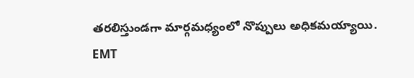తరలిస్తుండగా మార్గమధ్యంలో నొప్పులు అధికమయ్యాయి. EMT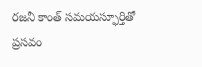రజనీ కాంత్ సమయస్ఫూర్తితో ప్రసవం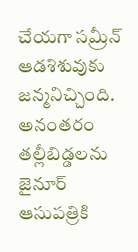చేయగా సమ్రీన్ ఆడశిశువుకు జన్మనిచ్చింది. అనంతరం తల్లీబిడ్డలను జైనూర్ ఆసుపత్రికి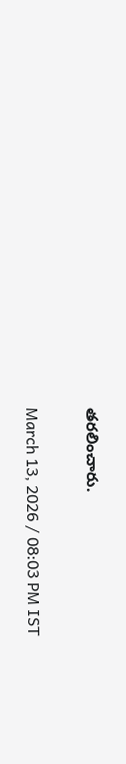తరలించారు.

March 13, 2026 / 08:03 PM IST